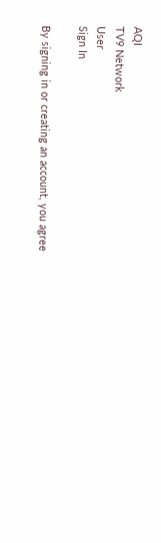AQI
TV9 Network
User
Sign In

By signing in or creating an account, you agree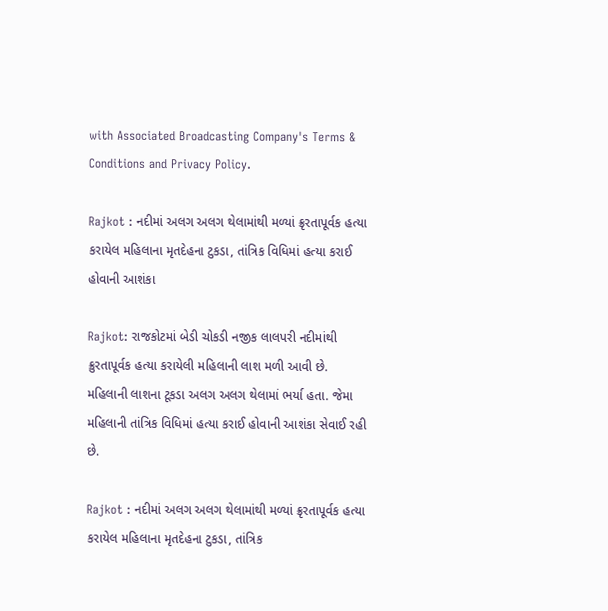with Associated Broadcasting Company's Terms & Conditions and Privacy Policy.

Rajkot : નદીમાં અલગ અલગ થેલામાંથી મળ્યાં ક્રૃરતાપૂર્વક હત્યા કરાયેલ મહિલાના મૃતદેહના ટુકડા, તાંત્રિક વિધિમાં હત્યા કરાઈ હોવાની આશંકા

Rajkot: રાજકોટમાં બેડી ચોકડી નજીક લાલપરી નદીમાંથી ક્રુરતાપૂર્વક હત્યા કરાયેલી મહિલાની લાશ મળી આવી છે. મહિલાની લાશના ટૂકડા અલગ અલગ થેલામાં ભર્યા હતા. જેમા મહિલાની તાંત્રિક વિધિમાં હત્યા કરાઈ હોવાની આશંકા સેવાઈ રહી છે.

Rajkot : નદીમાં અલગ અલગ થેલામાંથી મળ્યાં ક્રૃરતાપૂર્વક હત્યા કરાયેલ મહિલાના મૃતદેહના ટુકડા, તાંત્રિક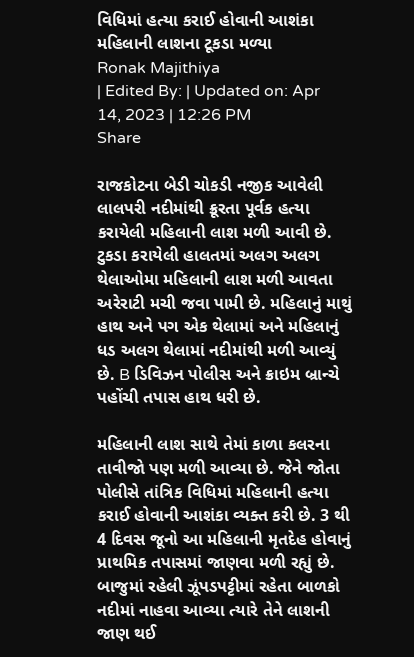વિધિમાં હત્યા કરાઈ હોવાની આશંકા
મહિલાની લાશના ટૂકડા મળ્યા
Ronak Majithiya
| Edited By: | Updated on: Apr 14, 2023 | 12:26 PM
Share

રાજકોટના બેડી ચોકડી નજીક આવેલી લાલપરી નદીમાંથી ક્રૂરતા પૂર્વક હત્યા કરાયેલી મહિલાની લાશ મળી આવી છે. ટુકડા કરાયેલી હાલતમાં અલગ અલગ થેલાઓમા મહિલાની લાશ મળી આવતા અરેરાટી મચી જવા પામી છે. મહિલાનું માથું હાથ અને પગ એક થેલામાં અને મહિલાનું ધડ અલગ થેલામાં નદીમાંથી મળી આવ્યું છે. B ડિવિઝન પોલીસ અને ક્રાઇમ બ્રાન્ચે પહોંચી તપાસ હાથ ધરી છે.

મહિલાની લાશ સાથે તેમાં કાળા કલરના તાવીજો પણ મળી આવ્યા છે. જેને જોતા પોલીસે તાંત્રિક વિધિમાં મહિલાની હત્યા કરાઈ હોવાની આશંકા વ્યક્ત કરી છે. 3 થી 4 દિવસ જૂનો આ મહિલાની મૃતદેહ હોવાનું પ્રાથમિક તપાસમાં જાણવા મળી રહ્યું છે. બાજુમાં રહેલી ઝૂંપડપટ્ટીમાં રહેતા બાળકો નદીમાં નાહવા આવ્યા ત્યારે તેને લાશની જાણ થઈ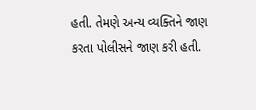હતી. તેમણે અન્ય વ્યક્તિને જાણ કરતા પોલીસને જાણ કરી હતી.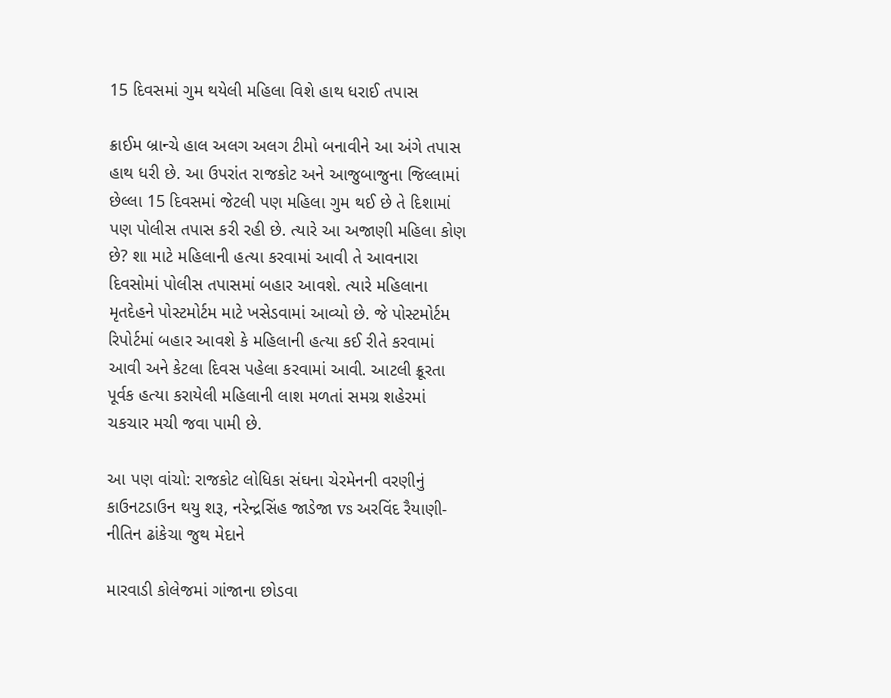15 દિવસમાં ગુમ થયેલી મહિલા વિશે હાથ ધરાઈ તપાસ

ક્રાઈમ બ્રાન્ચે હાલ અલગ અલગ ટીમો બનાવીને આ અંગે તપાસ હાથ ધરી છે. આ ઉપરાંત રાજકોટ અને આજુબાજુના જિલ્લામાં છેલ્લા 15 દિવસમાં જેટલી પણ મહિલા ગુમ થઈ છે તે દિશામાં પણ પોલીસ તપાસ કરી રહી છે. ત્યારે આ અજાણી મહિલા કોણ છે? શા માટે મહિલાની હત્યા કરવામાં આવી તે આવનારા દિવસોમાં પોલીસ તપાસમાં બહાર આવશે. ત્યારે મહિલાના મૃતદેહને પોસ્ટમોર્ટમ માટે ખસેડવામાં આવ્યો છે. જે પોસ્ટમોર્ટમ રિપોર્ટમાં બહાર આવશે કે મહિલાની હત્યા કઈ રીતે કરવામાં આવી અને કેટલા દિવસ પહેલા કરવામાં આવી. આટલી ક્રૂરતા પૂર્વક હત્યા કરાયેલી મહિલાની લાશ મળતાં સમગ્ર શહેરમાં ચકચાર મચી જવા પામી છે.

આ પણ વાંચો: રાજકોટ લોધિકા સંઘના ચેરમેનની વરણીનું કાઉનટડાઉન થયુ શરૂ, નરેન્દ્રસિંહ જાડેજા vs અરવિંદ રૈયાણી-નીતિન ઢાંકેચા જુથ મેદાને

મારવાડી કોલેજમાં ગાંજાના છોડવા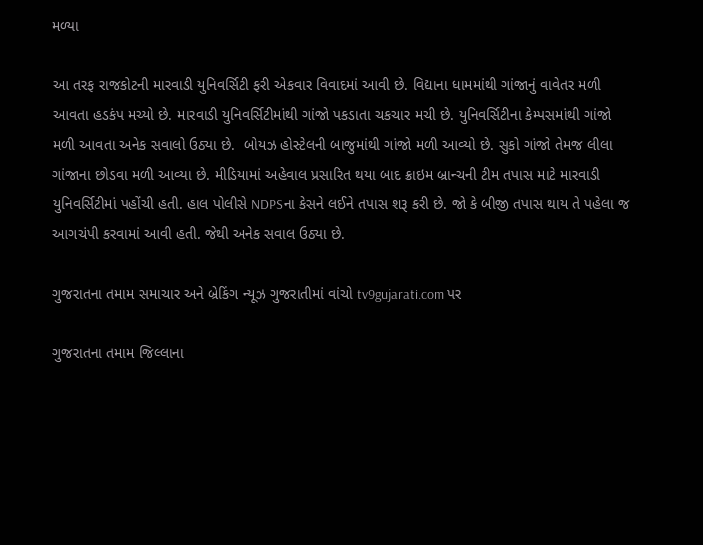મળ્યા

આ તરફ રાજકોટની મારવાડી યુનિવર્સિટી ફરી એકવાર વિવાદમાં આવી છે. વિદ્યાના ધામમાંથી ગાંજાનું વાવેતર મળી આવતા હડકંપ મચ્યો છે. મારવાડી યુનિવર્સિટીમાંથી ગાંજો પકડાતા ચકચાર મચી છે. યુનિવર્સિટીના કેમ્પસમાંથી ગાંજો મળી આવતા અનેક સવાલો ઉઠ્યા છે.  બોયઝ હોસ્ટેલની બાજુમાંથી ગાંજો મળી આવ્યો છે. સુકો ગાંજો તેમજ લીલા ગાંજાના છોડવા મળી આવ્યા છે. મીડિયામાં અહેવાલ પ્રસારિત થયા બાદ ક્રાઇમ બ્રાન્ચની ટીમ તપાસ માટે મારવાડી યુનિવર્સિટીમાં પહોંચી હતી. હાલ પોલીસે NDPSના કેસને લઈને તપાસ શરૂ કરી છે. જો કે બીજી તપાસ થાય તે પહેલા જ આગચંપી કરવામાં આવી હતી. જેથી અનેક સવાલ ઉઠ્યા છે.

ગુજરાતના તમામ સમાચાર અને બ્રેકિંગ ન્યૂઝ ગુજરાતીમાં વાંચો tv9gujarati.com પર

ગુજરાતના તમામ જિલ્લાના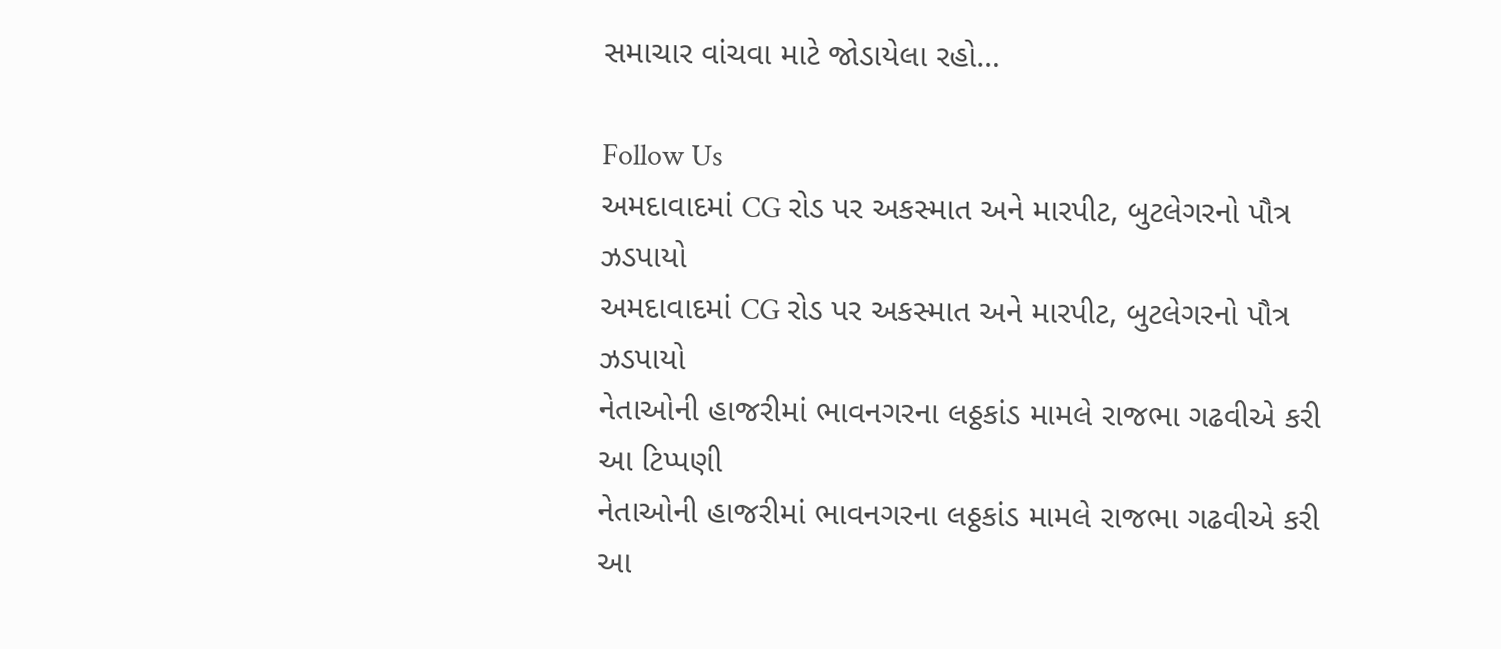સમાચાર વાંચવા માટે જોડાયેલા રહો…

Follow Us
અમદાવાદમાં CG રોડ પર અકસ્માત અને મારપીટ, બુટલેગરનો પૌત્ર ઝડપાયો
અમદાવાદમાં CG રોડ પર અકસ્માત અને મારપીટ, બુટલેગરનો પૌત્ર ઝડપાયો
નેતાઓની હાજરીમાં ભાવનગરના લઠ્ઠકાંડ મામલે રાજભા ગઢવીએ કરી આ ટિપ્પણી
નેતાઓની હાજરીમાં ભાવનગરના લઠ્ઠકાંડ મામલે રાજભા ગઢવીએ કરી આ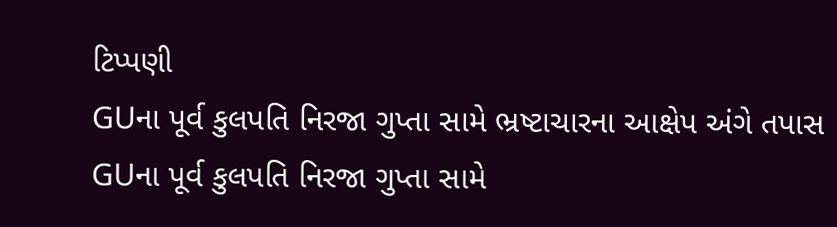ટિપ્પણી
GUના પૂર્વ કુલપતિ નિરજા ગુપ્તા સામે ભ્રષ્ટાચારના આક્ષેપ અંગે તપાસ
GUના પૂર્વ કુલપતિ નિરજા ગુપ્તા સામે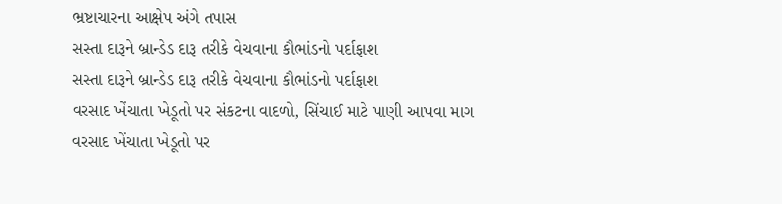ભ્રષ્ટાચારના આક્ષેપ અંગે તપાસ
સસ્તા દારૂને બ્રાન્ડેડ દારૂ તરીકે વેચવાના કૌભાંડનો પર્દાફાશ
સસ્તા દારૂને બ્રાન્ડેડ દારૂ તરીકે વેચવાના કૌભાંડનો પર્દાફાશ
વરસાદ ખેંચાતા ખેડૂતો પર સંકટના વાદળો, સિંચાઈ માટે પાણી આપવા માગ
વરસાદ ખેંચાતા ખેડૂતો પર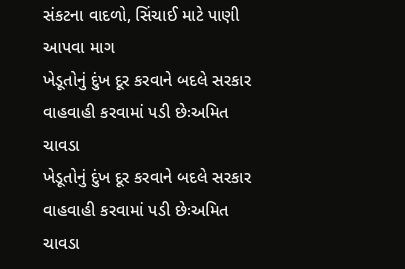સંકટના વાદળો, સિંચાઈ માટે પાણી આપવા માગ
ખેડૂતોનું દુંખ દૂર કરવાને બદલે સરકાર વાહવાહી કરવામાં પડી છેઃઅમિત ચાવડા
ખેડૂતોનું દુંખ દૂર કરવાને બદલે સરકાર વાહવાહી કરવામાં પડી છેઃઅમિત ચાવડા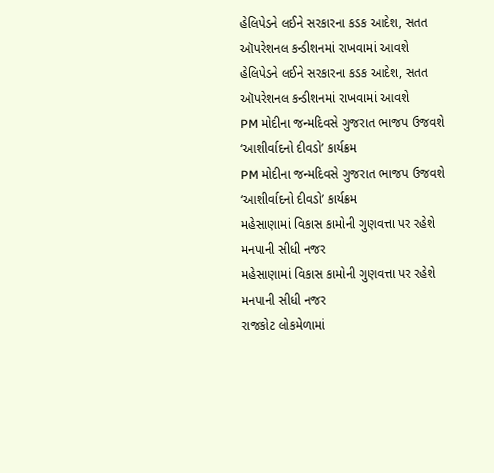હેલિપેડને લઈને સરકારના કડક આદેશ, સતત ઑપરેશનલ કન્ડીશનમાં રાખવામાં આવશે
હેલિપેડને લઈને સરકારના કડક આદેશ, સતત ઑપરેશનલ કન્ડીશનમાં રાખવામાં આવશે
PM મોદીના જન્મદિવસે ગુજરાત ભાજપ ઉજવશે ‘આશીર્વાદનો દીવડો’ કાર્યક્રમ
PM મોદીના જન્મદિવસે ગુજરાત ભાજપ ઉજવશે ‘આશીર્વાદનો દીવડો’ કાર્યક્રમ
મહેસાણામાં વિકાસ કામોની ગુણવત્તા પર રહેશે મનપાની સીધી નજર
મહેસાણામાં વિકાસ કામોની ગુણવત્તા પર રહેશે મનપાની સીધી નજર
રાજકોટ લોકમેળામાં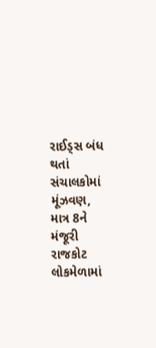રાઈડ્સ બંધ થતાં સંચાલકોમાં મૂંઝવણ, માત્ર 8ને મંજૂરી
રાજકોટ લોકમેળામાં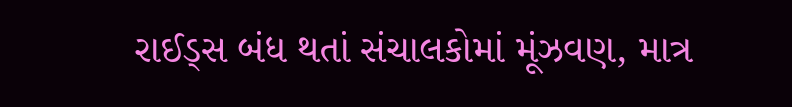રાઈડ્સ બંધ થતાં સંચાલકોમાં મૂંઝવણ, માત્ર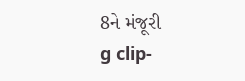8ને મંજૂરી
g clip-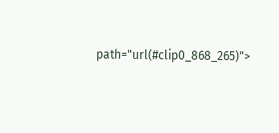path="url(#clip0_868_265)">